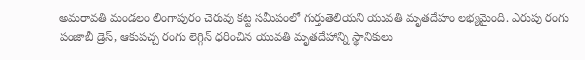అమరావతి మండలం లింగాపురం చెరువు కట్ట సమీపంలో గుర్తుతెలియని యువతి మృతదేహం లభ్యమైంది. ఎరుపు రంగు పంజాబీ డ్రెస్, ఆకుపచ్చ రంగు లెగ్గిన్ ధరించిన యువతి మృతదేహాన్ని స్థానికులు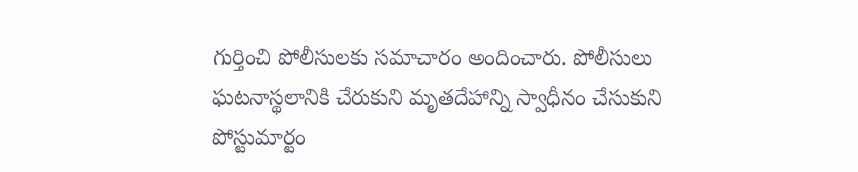గుర్తించి పోలీసులకు సమాచారం అందించారు. పోలీసులు ఘటనాస్థలానికి చేరుకుని మృతదేహాన్ని స్వాధీనం చేసుకుని పోస్టుమార్టం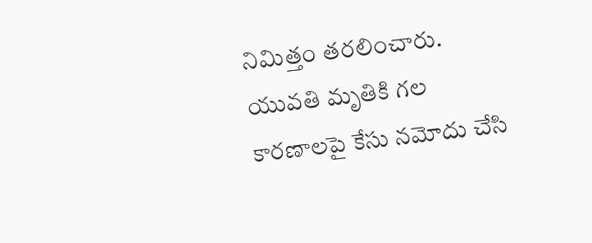నిమిత్తం తరలించారు. యువతి మృతికి గల కారణాలపై కేసు నమోదు చేసి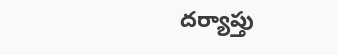దర్యాప్తు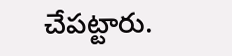చేపట్టారు.